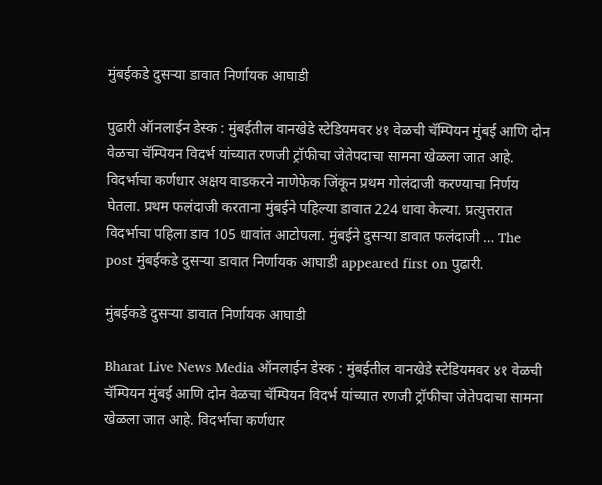मुंबईकडे दुसऱ्या डावात निर्णायक आघाडी

पुढारी ऑनलाईन डेस्क : मुंबईतील वानखेडे स्टेडियमवर ४१ वेळची चॅम्पियन मुंबई आणि दोन वेळचा चॅम्पियन विदर्भ यांच्यात रणजी ट्रॉफीचा जेतेपदाचा सामना खेळला जात आहे. विदर्भाचा कर्णधार अक्षय वाडकरने नाणेफेक जिंकून प्रथम गोलंदाजी करण्याचा निर्णय घेतला. प्रथम फलंदाजी करताना मुंबईने पहिल्या डावात 224 धावा केल्या. प्रत्युत्तरात विदर्भाचा पहिला डाव 105 धावांत आटोपला. मुंबईने दुसऱ्या डावात फलंदाजी … The post मुंबईकडे दुसऱ्या डावात निर्णायक आघाडी appeared first on पुढारी.

मुंबईकडे दुसऱ्या डावात निर्णायक आघाडी

Bharat Live News Media ऑनलाईन डेस्क : मुंबईतील वानखेडे स्टेडियमवर ४१ वेळची चॅम्पियन मुंबई आणि दोन वेळचा चॅम्पियन विदर्भ यांच्यात रणजी ट्रॉफीचा जेतेपदाचा सामना खेळला जात आहे. विदर्भाचा कर्णधार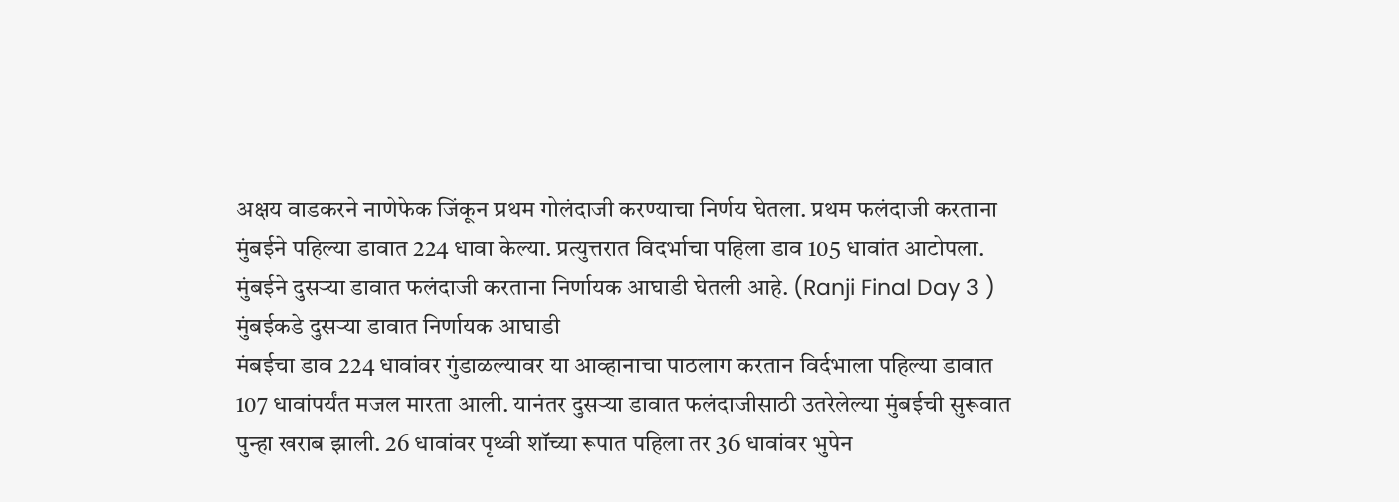अक्षय वाडकरने नाणेफेक जिंकून प्रथम गोलंदाजी करण्याचा निर्णय घेतला. प्रथम फलंदाजी करताना मुंबईने पहिल्या डावात 224 धावा केल्या. प्रत्युत्तरात विदर्भाचा पहिला डाव 105 धावांत आटोपला. मुंबईने दुसऱ्या डावात फलंदाजी करताना निर्णायक आघाडी घेतली आहे. (Ranji Final Day 3 )
मुंबईकडे दुसऱ्या डावात निर्णायक आघाडी
मंबईचा डाव 224 धावांवर गुंडाळल्यावर या आव्हानाचा पाठलाग करतान विर्दभाला पहिल्या डावात 107 धावांपर्यंत मजल मारता आली. यानंतर दुसऱ्या डावात फलंदाजीसाठी उतरेलेल्या मुंबईची सुरूवात पुन्हा खराब झाली. 26 धावांवर पृथ्वी शॉच्या रूपात पहिला तर 36 धावांवर भुपेन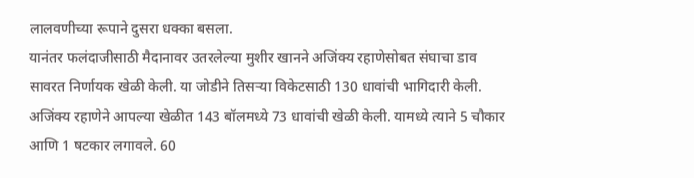लालवणीच्या रूपाने दुसरा धक्का बसला.
यानंतर फलंदाजीसाठी मैदानावर उतरलेल्या मुशीर खानने अजिंक्य रहाणेसोबत संघाचा डाव सावरत निर्णायक खेळी केली. या जोडीने तिसऱ्या विकेटसाठी 130 धावांची भागिदारी केली. अजिंक्य रहाणेने आपल्या खेळीत 143 बॉलमध्ये 73 धावांची खेळी केली. यामध्ये त्याने 5 चौकार आणि 1 षटकार लगावले. 60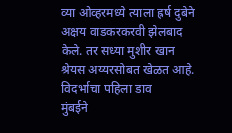व्या ओव्हरमध्ये त्याला ह्रर्ष दुबेने अक्षय वाडकरकरवी झेलबाद केले. तर सध्या मुशीर खान श्रेयस अय्यरसोबत खेळत आहे.
विदर्भाचा पहिला डाव
मुंबईने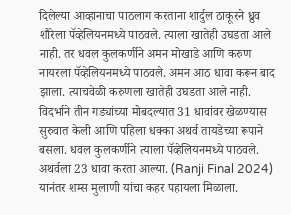दिलेल्या आव्हानाचा पाठलाग करताना शार्दुल ठाकूरने ध्रुव शौरेला पॅव्हेलियनमध्ये पाठवले. त्याला खातेही उघडता आले नाही. तर धवल कुलकर्णीने अमन मोखाडे आणि करुण नायरला पॅव्हेलियनमध्ये पाठवले. अमन आठ धावा करून बाद झाला. त्याचवेळी करुणला खातेही उघडता आले नाही. विदर्भाने तीन गड्यांच्या मोबदल्यात 31 धावांवर खेळण्यास सुरुवात केली आणि पहिला धक्का अथर्व तायडेच्या रूपाने बसला. धवल कुलकर्णीने त्याला पॅव्हेलियनमध्ये पाठवले. अथर्वला 23 धावा करता आल्या. (Ranji Final 2024)
यानंतर शम्स मुलाणी यांचा कहर पहायला मिळाला.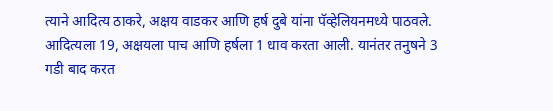त्याने आदित्य ठाकरे, अक्षय वाडकर आणि हर्ष दुबे यांना पॅव्हेलियनमध्ये पाठवले. आदित्यला 19, अक्षयला पाच आणि हर्षला 1 धाव करता आली. यानंतर तनुषने 3 गडी बाद करत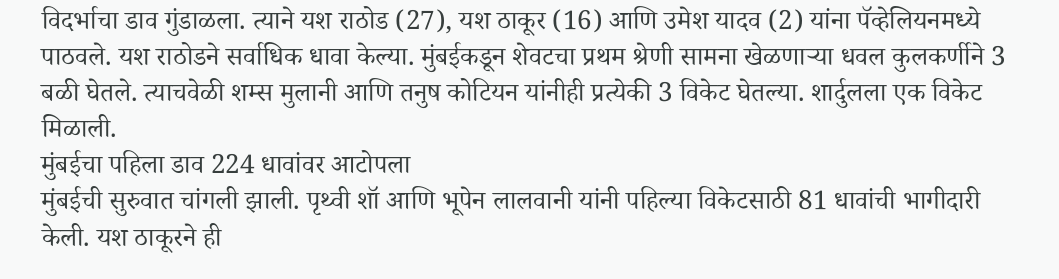विदर्भाचा डाव गुंडाळला. त्याने यश राठोड (27), यश ठाकूर (16) आणि उमेश यादव (2) यांना पॅव्हेलियनमध्ये पाठवले. यश राठोडने सर्वाधिक धावा केल्या. मुंबईकडून शेवटचा प्रथम श्रेणी सामना खेळणाऱ्या धवल कुलकर्णीने 3 बळी घेतले. त्याचवेळी शम्स मुलानी आणि तनुष कोटियन यांनीही प्रत्येकी 3 विकेट घेतल्या. शार्दुलला एक विकेट मिळाली.
मुंबईचा पहिला डाव 224 धावांवर आटोपला
मुंबईची सुरुवात चांगली झाली. पृथ्वी शॉ आणि भूपेन लालवानी यांनी पहिल्या विकेटसाठी 81 धावांची भागीदारी केली. यश ठाकूरने ही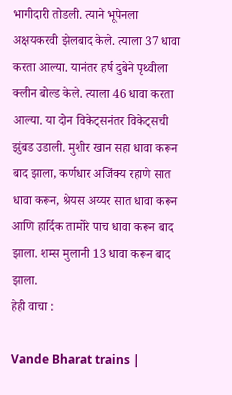भागीदारी तोडली. त्याने भूपेनला अक्षयकरवी झेलबाद केले. त्याला 37 धावा करता आल्या. यानंतर हर्ष दुबेने पृथ्वीला क्लीन बोल्ड केले. त्याला 46 धावा करता आल्या. या दोन विकेट्सनंतर विकेट्सची झुंबड उडाली. मुशीर खान सहा धावा करून बाद झाला, कर्णधार अजिंक्य रहाणे सात धावा करून, श्रेयस अय्यर सात धावा करून आणि हार्दिक तामोरे पाच धावा करून बाद झाला. शम्स मुलानी 13 धावा करून बाद झाला.
हेही वाचा :

Vande Bharat trains |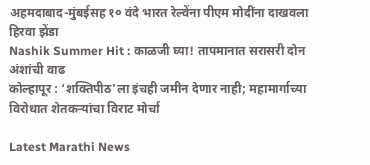अहमदाबाद-मुंबईसह १० वंदे भारत रेल्वेंना पीएम मोदींना दाखवला हिरवा झेंडा
Nashik Summer Hit : काळजी घ्या! तापमानात सरासरी दोन अंशांची वाढ
कोल्हापूर : ‘शक्तिपीठ’ला इंचही जमीन देणार नाही; महामार्गाच्या विरोधात शेतकर्‍यांचा विराट मोर्चा

Latest Marathi News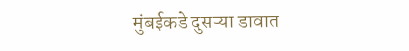मुंबईकडे दुसऱ्या डावात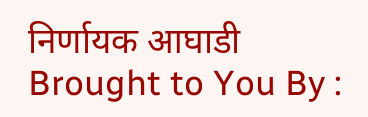निर्णायक आघाडी Brought to You By :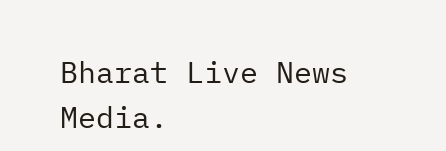Bharat Live News Media.